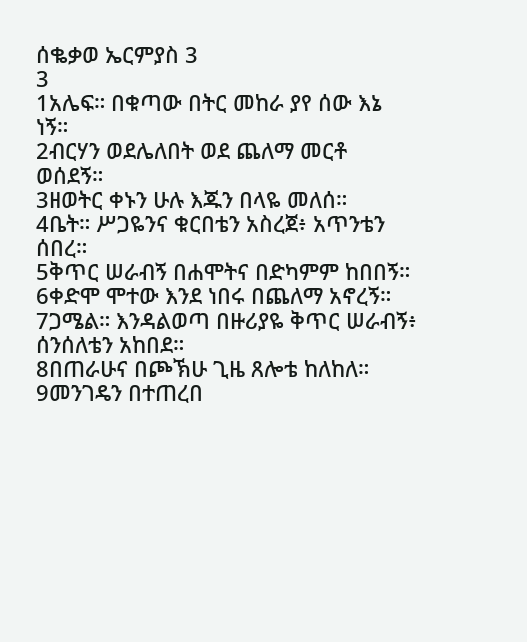ሰቈቃወ ኤርምያስ 3
3
1አሌፍ። በቁጣው በትር መከራ ያየ ሰው እኔ ነኝ።
2ብርሃን ወደሌለበት ወደ ጨለማ መርቶ ወሰደኝ።
3ዘወትር ቀኑን ሁሉ እጁን በላዬ መለሰ።
4ቤት። ሥጋዬንና ቁርበቴን አስረጀ፥ አጥንቴን ሰበረ።
5ቅጥር ሠራብኝ በሐሞትና በድካምም ከበበኝ።
6ቀድሞ ሞተው እንደ ነበሩ በጨለማ አኖረኝ።
7ጋሜል። እንዳልወጣ በዙሪያዬ ቅጥር ሠራብኝ፥ ሰንሰለቴን አከበደ።
8በጠራሁና በጮኽሁ ጊዜ ጸሎቴ ከለከለ።
9መንገዴን በተጠረበ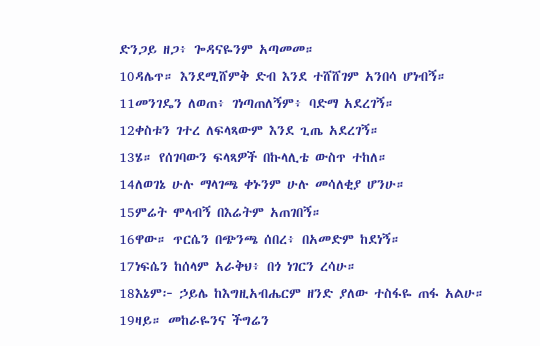ድንጋይ ዘጋ፥ ጐዳናዬንም አጣመመ።
10ዳሌጥ። እንደሚሸምቅ ድብ እንደ ተሸሸገም አንበሳ ሆነብኝ።
11መንገዴን ለወጠ፥ ገነጣጠለኝም፥ ባድማ አደረገኝ።
12ቀስቱን ገተረ ለፍላጻውም እንደ ጊጤ አደረገኝ።
13ሄ። የሰገባውን ፍላጻዎች በኩላሊቴ ውስጥ ተከለ።
14ለወገኔ ሁሉ ማላገጫ ቀኑንም ሁሉ መሳለቂያ ሆንሁ።
15ምሬት ሞላብኝ በእሬትም አጠገበኝ።
16ዋው። ጥርሴን በጭንጫ ሰበረ፥ በአመድም ከደነኝ።
17ነፍሴን ከሰላም አራቅህ፥ በጎ ነገርን ረሳሁ።
18እኔም፦ ኃይሌ ከእግዚአብሔርም ዘንድ ያለው ተስፋዬ ጠፋ አልሁ።
19ዛይ። መከራዬንና ችግሬን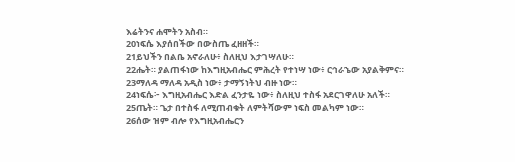እሬትንና ሐሞትን አስብ።
20ነፍሴ እያሰበችው በውስጤ ፈዘዘች።
21ይህችን በልቤ አኖራለሁ፥ ስለዚህ እታገሣለሁ።
22ሔት። ያልጠፋነው ከእግዚአብሔር ምሕረት የተነሣ ነው፥ ርኅራኄው አያልቅምና።
23ማለዳ ማለዳ አዲስ ነው፥ ታማኝነትህ ብዙ ነው።
24ነፍሴ፦ እግዚአብሔር እድል ፈንታዬ ነው፥ ስለዚህ ተስፋ አደርገዋለሁ አለች።
25ጤት። ጌታ በተስፋ ለሚጠብቁት ለምትሻውም ነፍስ መልካም ነው።
26ሰው ዝም ብሎ የእግዚአብሔርን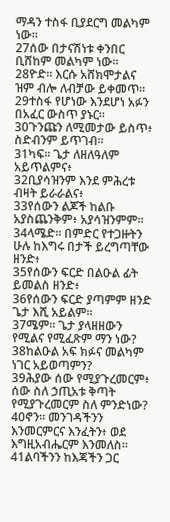ማዳን ተስፋ ቢያደርግ መልካም ነው።
27ሰው በታናሽነቱ ቀንበር ቢሸከም መልካም ነው።
28ዮድ። እርሱ አሸክሞታልና ዝም ብሎ ለብቻው ይቀመጥ።
29ተስፋ የሆነው እንደሆነ አፉን በአፈር ውስጥ ያኑር።
30ጉንጩን ለሚመታው ይስጥ፥ ስድብንም ይጥገብ።
31ካፍ። ጌታ ለዘለዓለም አይጥልምና፥
32ቢያሳዝንም እንደ ምሕረቱ ብዛት ይራራልና፥
33የሰውን ልጆች ከልቡ አያስጨንቅም፥ አያሳዝንምም።
34ላሜድ። በምድር የተጋዙትን ሁሉ ከእግሩ በታች ይረግጣቸው ዘንድ፥
35የሰውን ፍርድ በልዑል ፊት ይመልስ ዘንድ፥
36የሰውን ፍርድ ያጣምም ዘንድ ጌታ እሺ አይልም።
37ሜም። ጌታ ያላዘዘውን የሚልና የሚፈጽም ማን ነው?
38ከልዑል አፍ ክፉና መልካም ነገር አይወጣምን?
39ሕያው ሰው የሚያጉረመርም፥ ሰው ስለ ኃጢአቱ ቅጣት የሚያጉረመርም ስለ ምንድነው?
40ኖን። መንገዳችንን እንመርምርና እንፈትን፥ ወደ እግዚአብሔርም እንመለስ።
41ልባችንን ከእጃችን ጋር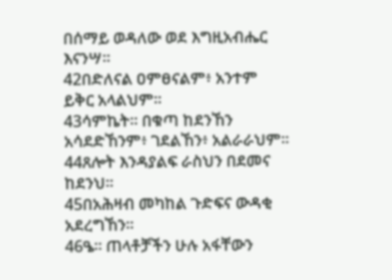በሰማይ ወዳለው ወደ እግዚአብሔር እናንሣ።
42በድለናል ዐምፀናልም፥ አንተም ይቅር አላልህም።
43ሳምኬት። በቁጣ ከደንኸን አሳደድኸንም፥ ገደልኸን፥ አልራራህም።
44ጸሎት እንዳያልፍ ራስህን በደመና ከደንህ።
45በአሕዛብ መካከል ጉድፍና ውዳቂ አደረግኸን።
46ዔ። ጠላቶቻችን ሁሉ አፋቸውን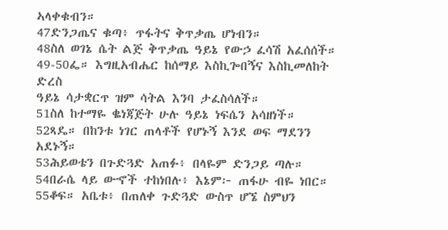ኣላቀቁብን።
47ድንጋጤና ቁጣ፥ ጥፋትና ቅጥቃጤ ሆነብን።
48ስለ ወገኔ ሴት ልጅ ቅጥቃጤ ዓይኔ የውኃ ፈሳሽ አፈሰሰች።
49-50ፌ። እግዚአብሔር ከሰማይ እስኪጐበኝና እስኪመለከት ድረስ
ዓይኔ ሳታቋርጥ ዝም ሳትል እንባ ታፈስሳለች።
51ስለ ከተማዬ ቈነጃጅት ሁሉ ዓይኔ ነፍሴን አሳዘነች።
52ጻዴ። በከንቱ ነገር ጠላቶች የሆኑኝ እንደ ወፍ ማደንን አደኑኝ።
53ሕይወቴን በጉድጓድ አጠፉ፥ በላዬም ድንጋይ ጣሉ።
54በራሴ ላይ ውኆች ተከነበሉ፥ እኔም፦ ጠፋሁ ብዬ ነበር።
55ቆፍ። አቤቱ፥ በጠለቀ ጉድጓድ ውስጥ ሆኜ ስምህን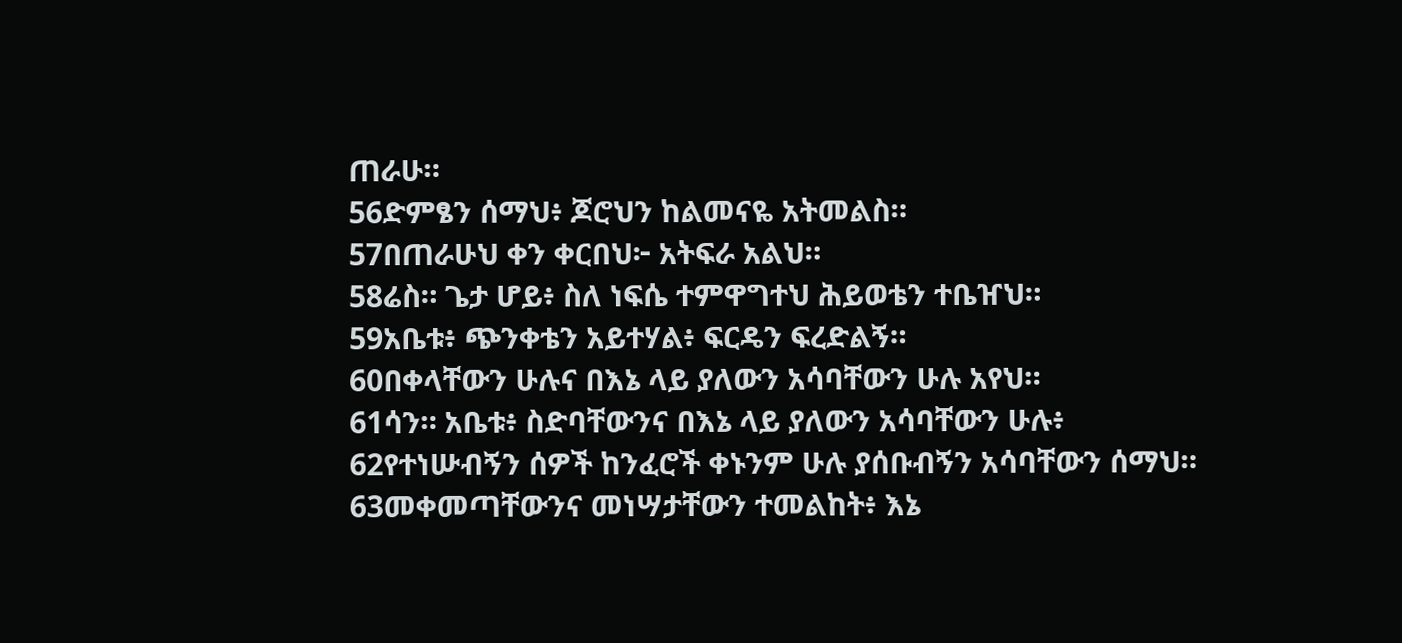ጠራሁ።
56ድምፄን ሰማህ፥ ጆሮህን ከልመናዬ አትመልስ።
57በጠራሁህ ቀን ቀርበህ፦ አትፍራ አልህ።
58ሬስ። ጌታ ሆይ፥ ስለ ነፍሴ ተምዋግተህ ሕይወቴን ተቤዠህ።
59አቤቱ፥ ጭንቀቴን አይተሃል፥ ፍርዴን ፍረድልኝ።
60በቀላቸውን ሁሉና በእኔ ላይ ያለውን አሳባቸውን ሁሉ አየህ።
61ሳን። አቤቱ፥ ስድባቸውንና በእኔ ላይ ያለውን አሳባቸውን ሁሉ፥
62የተነሡብኝን ሰዎች ከንፈሮች ቀኑንም ሁሉ ያሰቡብኝን አሳባቸውን ሰማህ።
63መቀመጣቸውንና መነሣታቸውን ተመልከት፥ እኔ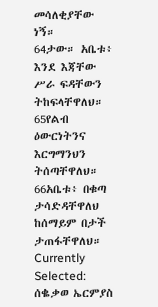መሳለቂያቸው ነኝ።
64ታው። አቤቱ፥ እንደ እጃቸው ሥራ ፍዳቸውን ትከፍላቸዋለህ።
65የልብ ዕውርነትንና እርግማንህን ትሰጣቸዋለህ።
66አቤቱ፥ በቁጣ ታሳድዳቸዋለህ ከሰማይም በታች ታጠፋቸዋለህ።
Currently Selected:
ሰቈቃወ ኤርምያስ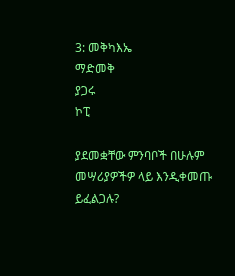3: መቅካእኤ
ማድመቅ
ያጋሩ
ኮፒ

ያደመቋቸው ምንባቦች በሁሉም መሣሪያዎችዎ ላይ እንዲቀመጡ ይፈልጋሉ?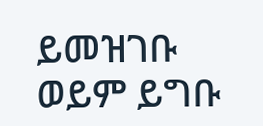ይመዝገቡ ወይም ይግቡ